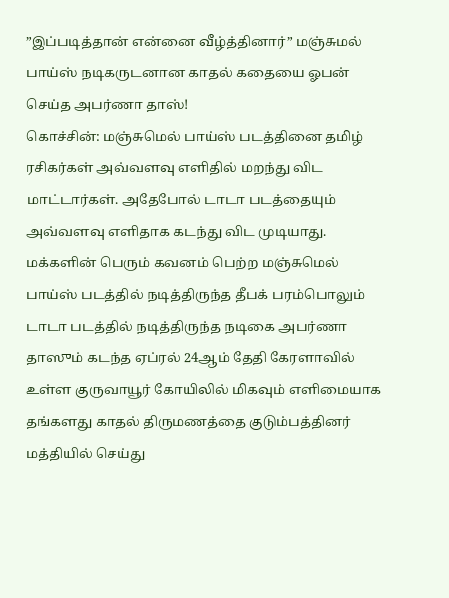”இப்படித்தான் என்னை வீழ்த்தினார்” மஞ்சுமல் பாய்ஸ் நடிகருடனான காதல் கதையை ஓபன் செய்த அபர்ணா தாஸ்!
கொச்சின்: மஞ்சுமெல் பாய்ஸ் படத்தினை தமிழ் ரசிகர்கள் அவ்வளவு எளிதில் மறந்து விட மாட்டார்கள். அதேபோல் டாடா படத்தையும் அவ்வளவு எளிதாக கடந்து விட முடியாது. மக்களின் பெரும் கவனம் பெற்ற மஞ்சுமெல் பாய்ஸ் படத்தில் நடித்திருந்த தீபக் பரம்பொலும் டாடா படத்தில் நடித்திருந்த நடிகை அபர்ணா தாஸும் கடந்த ஏப்ரல் 24ஆம் தேதி கேரளாவில் உள்ள குருவாயூர் கோயிலில் மிகவும் எளிமையாக தங்களது காதல் திருமணத்தை குடும்பத்தினர் மத்தியில் செய்து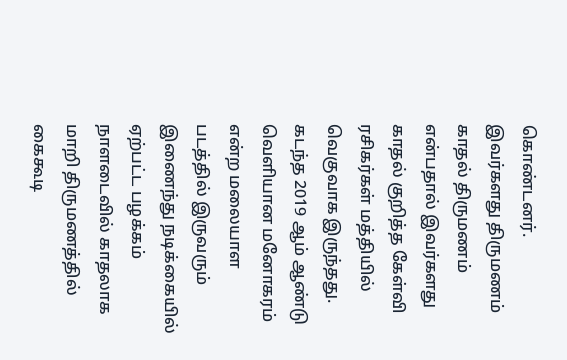கொண்டனர்.
இவர்களது திருமணம் காதல் திருமணம் என்பதால் இவர்களது காதல் குறித்த கேள்வி ரசிகர்கள் மத்தியில் வெகுவாக இருந்தது. கடந்த 2019 ஆம் ஆண்டு வெளியான மனோகரம் என்ற மலையாள படத்தில் இருவரும் இணைந்து நடிக்கையில் ஏற்பட்ட பழக்கம் நாளடைவில் காதலாக மாறி திருமணத்தில் கைகூடி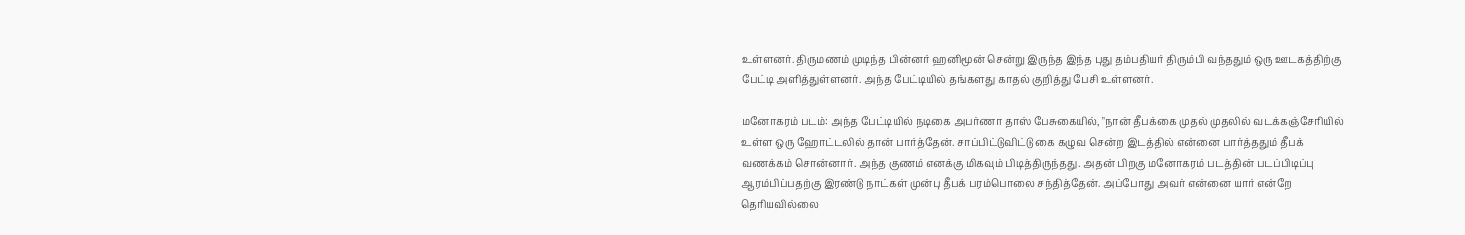உள்ளனர். திருமணம் முடிந்த பின்னர் ஹனிமூன் சென்று இருந்த இந்த புது தம்பதியர் திரும்பி வந்ததும் ஒரு ஊடகத்திற்கு பேட்டி அளித்துள்ளனர். அந்த பேட்டியில் தங்களது காதல் குறித்து பேசி உள்ளனர்.

மனோகரம் படம்: அந்த பேட்டியில் நடிகை அபர்ணா தாஸ் பேசுகையில், "நான் தீபக்கை முதல் முதலில் வடக்கஞ்சேரியில் உள்ள ஒரு ஹோட்டலில் தான் பார்த்தேன். சாப்பிட்டுவிட்டு கை கழுவ சென்ற இடத்தில் என்னை பார்த்ததும் தீபக் வணக்கம் சொன்னார். அந்த குணம் எனக்கு மிகவும் பிடித்திருந்தது. அதன் பிறகு மனோகரம் படத்தின் படப்பிடிப்பு ஆரம்பிப்பதற்கு இரண்டு நாட்கள் முன்பு தீபக் பரம்பொலை சந்தித்தேன். அப்போது அவர் என்னை யார் என்றே தெரியவில்லை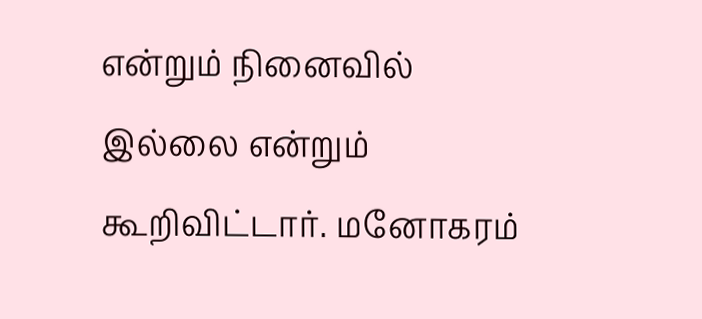என்றும் நினைவில் இல்லை என்றும் கூறிவிட்டார். மனோகரம்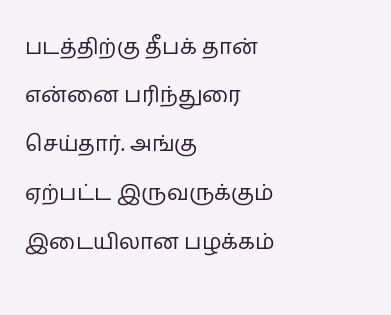படத்திற்கு தீபக் தான் என்னை பரிந்துரை செய்தார். அங்கு ஏற்பட்ட இருவருக்கும் இடையிலான பழக்கம்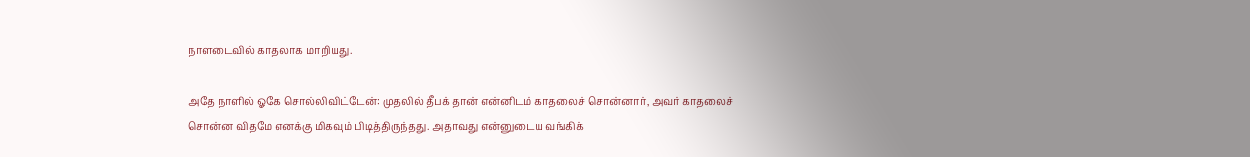நாளடைவில் காதலாக மாறியது.

அதே நாளில் ஓகே சொல்லிவிட்டேன்: முதலில் தீபக் தான் என்னிடம் காதலைச் சொன்னார், அவர் காதலைச் சொன்ன விதமே எனக்கு மிகவும் பிடித்திருந்தது. அதாவது என்னுடைய வங்கிக்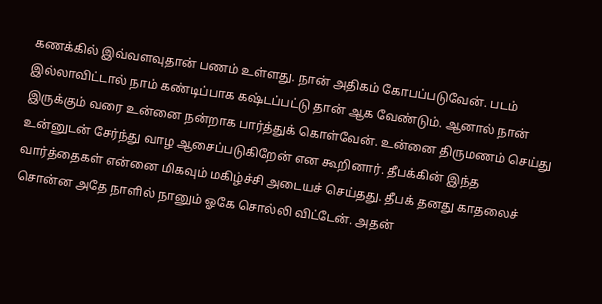கணக்கில் இவ்வளவுதான் பணம் உள்ளது. நான் அதிகம் கோபப்படுவேன். படம் இல்லாவிட்டால் நாம் கண்டிப்பாக கஷ்டப்பட்டு தான் ஆக வேண்டும். ஆனால் நான் இருக்கும் வரை உன்னை நன்றாக பார்த்துக் கொள்வேன். உன்னை திருமணம் செய்து உன்னுடன் சேர்ந்து வாழ ஆசைப்படுகிறேன் என கூறினார். தீபக்கின் இந்த வார்த்தைகள் என்னை மிகவும் மகிழ்ச்சி அடையச் செய்தது. தீபக் தனது காதலைச் சொன்ன அதே நாளில் நானும் ஓகே சொல்லி விட்டேன். அதன்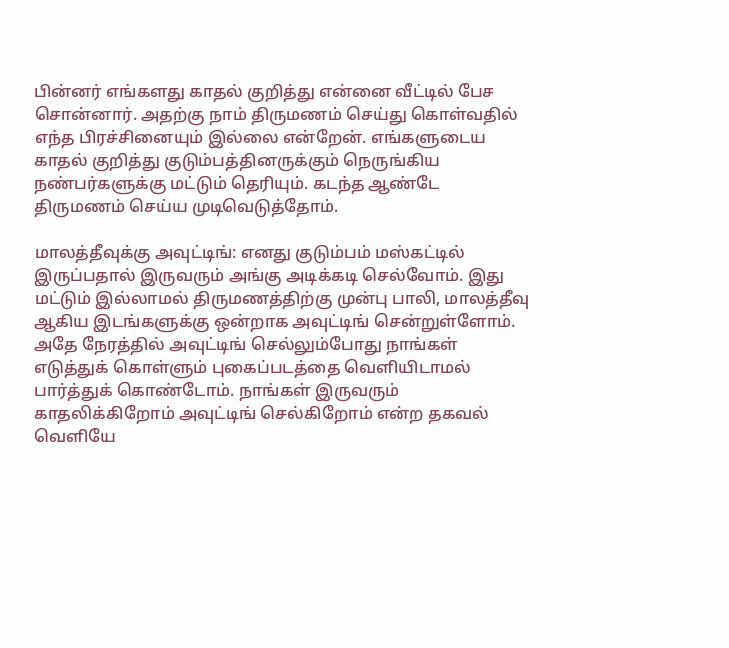பின்னர் எங்களது காதல் குறித்து என்னை வீட்டில் பேச சொன்னார். அதற்கு நாம் திருமணம் செய்து கொள்வதில் எந்த பிரச்சினையும் இல்லை என்றேன். எங்களுடைய காதல் குறித்து குடும்பத்தினருக்கும் நெருங்கிய நண்பர்களுக்கு மட்டும் தெரியும். கடந்த ஆண்டே திருமணம் செய்ய முடிவெடுத்தோம்.

மாலத்தீவுக்கு அவுட்டிங்: எனது குடும்பம் மஸ்கட்டில் இருப்பதால் இருவரும் அங்கு அடிக்கடி செல்வோம். இது மட்டும் இல்லாமல் திருமணத்திற்கு முன்பு பாலி, மாலத்தீவு ஆகிய இடங்களுக்கு ஒன்றாக அவுட்டிங் சென்றுள்ளோம். அதே நேரத்தில் அவுட்டிங் செல்லும்போது நாங்கள் எடுத்துக் கொள்ளும் புகைப்படத்தை வெளியிடாமல் பார்த்துக் கொண்டோம். நாங்கள் இருவரும் காதலிக்கிறோம் அவுட்டிங் செல்கிறோம் என்ற தகவல் வெளியே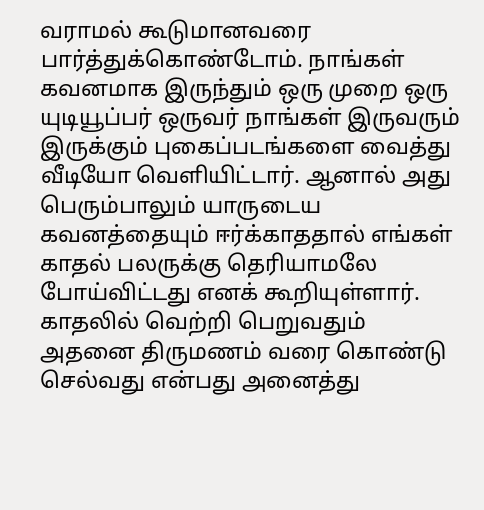வராமல் கூடுமானவரை பார்த்துக்கொண்டோம். நாங்கள் கவனமாக இருந்தும் ஒரு முறை ஒரு யுடியூப்பர் ஒருவர் நாங்கள் இருவரும் இருக்கும் புகைப்படங்களை வைத்து வீடியோ வெளியிட்டார். ஆனால் அது பெரும்பாலும் யாருடைய கவனத்தையும் ஈர்க்காததால் எங்கள் காதல் பலருக்கு தெரியாமலே போய்விட்டது எனக் கூறியுள்ளார். காதலில் வெற்றி பெறுவதும் அதனை திருமணம் வரை கொண்டு செல்வது என்பது அனைத்து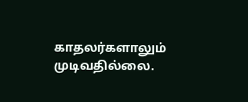காதலர்களாலும் முடிவதில்லை.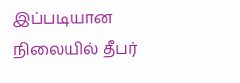இப்படியான நிலையில் தீபர்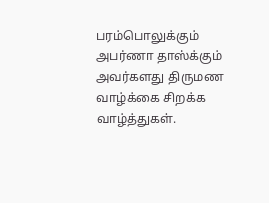பரம்பொலுக்கும் அபர்ணா தாஸ்க்கும் அவர்களது திருமண வாழ்க்கை சிறக்க வாழ்த்துகள்.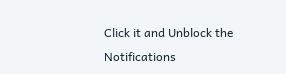Click it and Unblock the Notifications